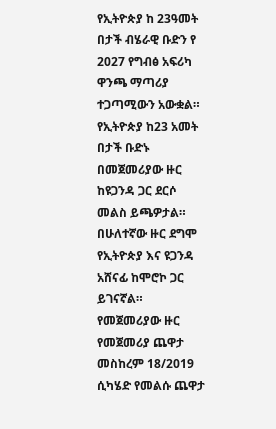የኢትዮጵያ ከ 23ዓመት በታች ብሄራዊ ቡድን የ 2027 የግብፅ አፍሪካ ዋንጫ ማጣሪያ ተጋጣሚውን አውቋል።
የኢትዮጵያ ከ23 አመት በታች ቡድኑ በመጀመሪያው ዙር ከዩጋንዳ ጋር ደርሶ መልስ ይጫዎታል።
በሁለተኛው ዙር ደግሞ የኢትዮጵያ እና ዩጋንዳ አሸናፊ ከሞሮኮ ጋር ይገናኛል።
የመጀመሪያው ዙር የመጀመሪያ ጨዋታ መስከረም 18/2019 ሲካሄድ የመልሱ ጨዋታ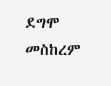ደግሞ መስከረም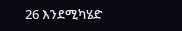26 እንደሚካሄድ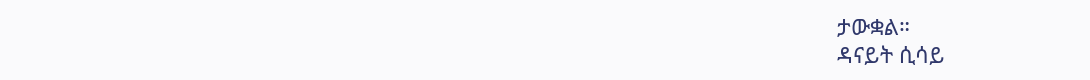ታውቋል።
ዳናይት ሲሳይ